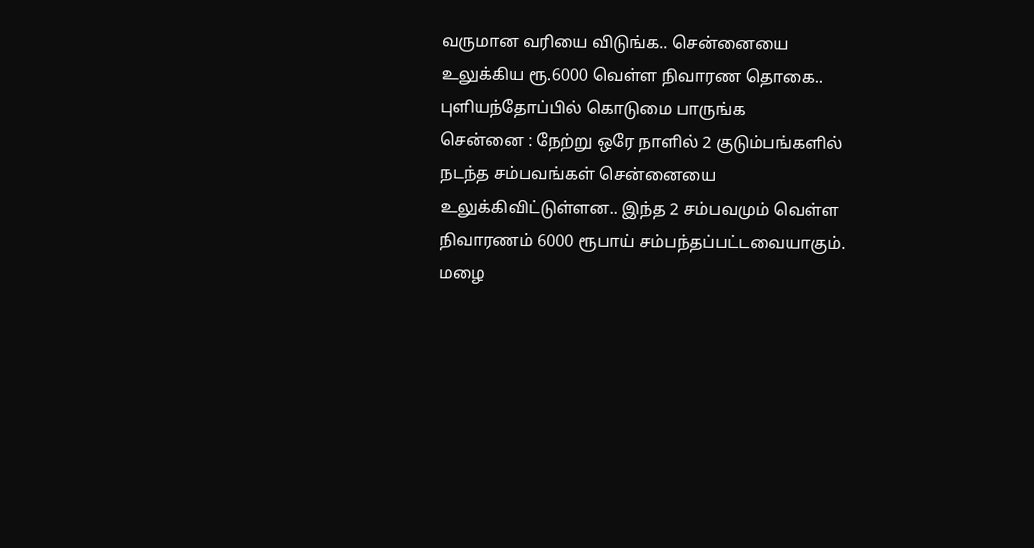வருமான வரியை விடுங்க.. சென்னையை உலுக்கிய ரூ.6000 வெள்ள நிவாரண தொகை.. புளியந்தோப்பில் கொடுமை பாருங்க
சென்னை : நேற்று ஒரே நாளில் 2 குடும்பங்களில் நடந்த சம்பவங்கள் சென்னையை உலுக்கிவிட்டுள்ளன.. இந்த 2 சம்பவமும் வெள்ள நிவாரணம் 6000 ரூபாய் சம்பந்தப்பட்டவையாகும்.
மழை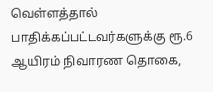வெள்ளத்தால் பாதிக்கப்பட்டவர்களுக்கு ரூ.6 ஆயிரம் நிவாரண தொகை,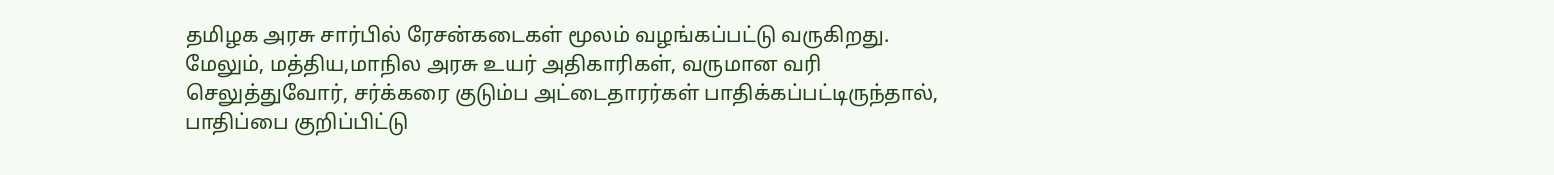தமிழக அரசு சார்பில் ரேசன்கடைகள் மூலம் வழங்கப்பட்டு வருகிறது. மேலும், மத்திய,மாநில அரசு உயர் அதிகாரிகள், வருமான வரி செலுத்துவோர், சர்க்கரை குடும்ப அட்டைதாரர்கள் பாதிக்கப்பட்டிருந்தால், பாதிப்பை குறிப்பிட்டு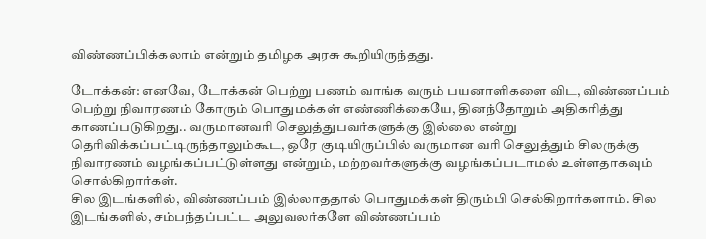விண்ணப்பிக்கலாம் என்றும் தமிழக அரசு கூறியிருந்தது.

டோக்கன்: எனவே, டோக்கன் பெற்று பணம் வாங்க வரும் பயனாளிகளை விட, விண்ணப்பம் பெற்று நிவாரணம் கோரும் பொதுமக்கள் எண்ணிக்கையே, தினந்தோறும் அதிகரித்து காணப்படுகிறது.. வருமானவரி செலுத்துபவர்களுக்கு இல்லை என்று தெரிவிக்கப்பட்டிருந்தாலும்கூட, ஒரே குடியிருப்பில் வருமான வரி செலுத்தும் சிலருக்கு நிவாரணம் வழங்கப்பட்டுள்ளது என்றும், மற்றவர்களுக்கு வழங்கப்படாமல் உள்ளதாகவும் சொல்கிறார்கள்.
சில இடங்களில், விண்ணப்பம் இல்லாததால் பொதுமக்கள் திரும்பி செல்கிறார்களாம். சில இடங்களில், சம்பந்தப்பட்ட அலுவலர்களே விண்ணப்பம்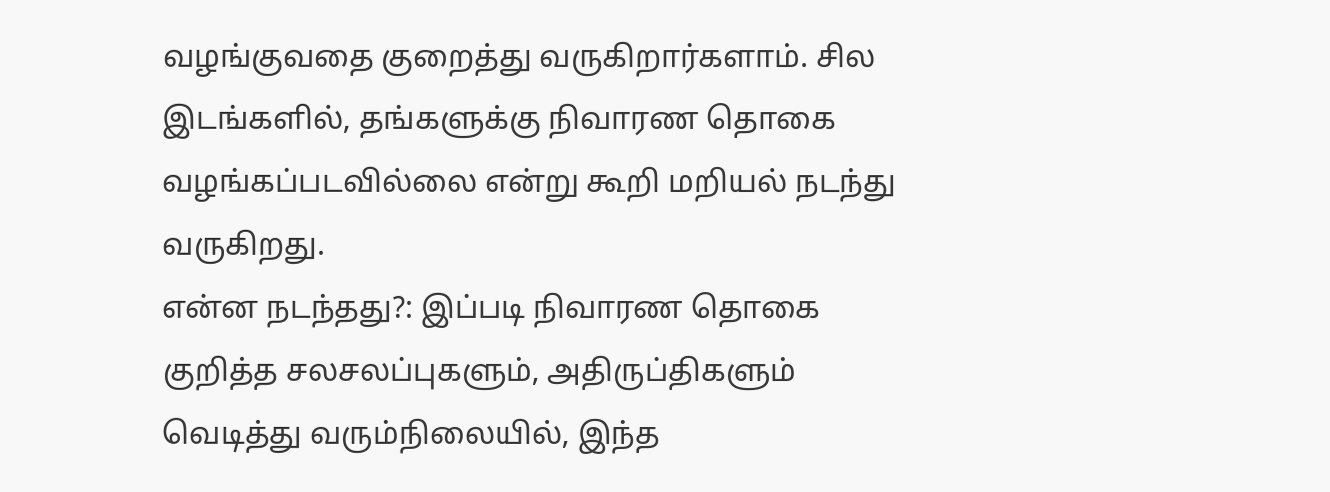வழங்குவதை குறைத்து வருகிறார்களாம். சில இடங்களில், தங்களுக்கு நிவாரண தொகை வழங்கப்படவில்லை என்று கூறி மறியல் நடந்து வருகிறது.
என்ன நடந்தது?: இப்படி நிவாரண தொகை குறித்த சலசலப்புகளும், அதிருப்திகளும் வெடித்து வரும்நிலையில், இந்த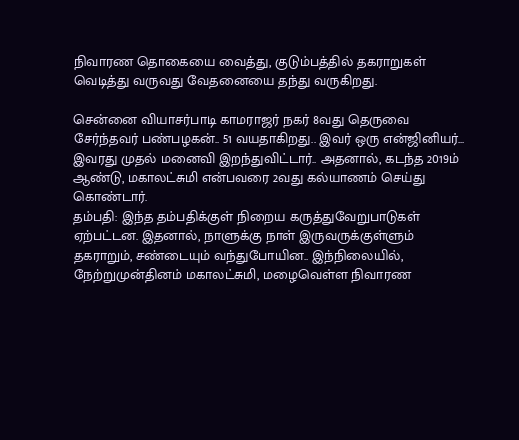நிவாரண தொகையை வைத்து, குடும்பத்தில் தகராறுகள் வெடித்து வருவது வேதனையை தந்து வருகிறது.

சென்னை வியாசர்பாடி காமராஜர் நகர் 8வது தெருவை சேர்ந்தவர் பண்பழகன்.. 51 வயதாகிறது.. இவர் ஒரு என்ஜினியர்... இவரது முதல் மனைவி இறந்துவிட்டார்.. அதனால், கடந்த 2019ம் ஆண்டு, மகாலட்சுமி என்பவரை 2வது கல்யாணம் செய்து கொண்டார்.
தம்பதி: இந்த தம்பதிக்குள் நிறைய கருத்துவேறுபாடுகள் ஏற்பட்டன. இதனால், நாளுக்கு நாள் இருவருக்குள்ளும் தகராறும், சண்டையும் வந்துபோயின.. இந்நிலையில், நேற்றுமுன்தினம் மகாலட்சுமி, மழைவெள்ள நிவாரண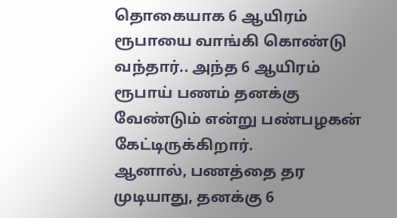தொகையாக 6 ஆயிரம் ரூபாயை வாங்கி கொண்டு வந்தார்.. அந்த 6 ஆயிரம் ரூபாய் பணம் தனக்கு வேண்டும் என்று பண்பழகன் கேட்டிருக்கிறார்.
ஆனால், பணத்தை தர முடியாது, தனக்கு 6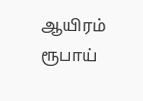ஆயிரம் ரூபாய்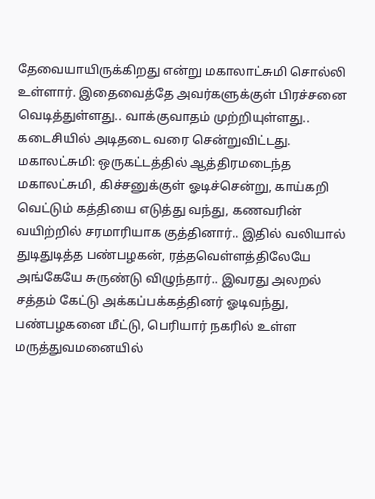தேவையாயிருக்கிறது என்று மகாலாட்சுமி சொல்லி உள்ளார். இதைவைத்தே அவர்களுக்குள் பிரச்சனை வெடித்துள்ளது.. வாக்குவாதம் முற்றியுள்ளது.. கடைசியில் அடிதடை வரை சென்றுவிட்டது.
மகாலட்சுமி: ஒருகட்டத்தில் ஆத்திரமடைந்த மகாலட்சுமி, கிச்சனுக்குள் ஓடிச்சென்று, காய்கறி வெட்டும் கத்தியை எடுத்து வந்து, கணவரின் வயிற்றில் சரமாரியாக குத்தினார்.. இதில் வலியால் துடிதுடித்த பண்பழகன், ரத்தவெள்ளத்திலேயே அங்கேயே சுருண்டு விழுந்தார்.. இவரது அலறல் சத்தம் கேட்டு அக்கப்பக்கத்தினர் ஓடிவந்து, பண்பழகனை மீட்டு, பெரியார் நகரில் உள்ள மருத்துவமனையில்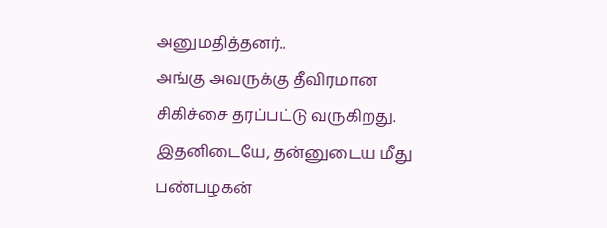அனுமதித்தனர்..
அங்கு அவருக்கு தீவிரமான சிகிச்சை தரப்பட்டு வருகிறது. இதனிடையே, தன்னுடைய மீது பண்பழகன்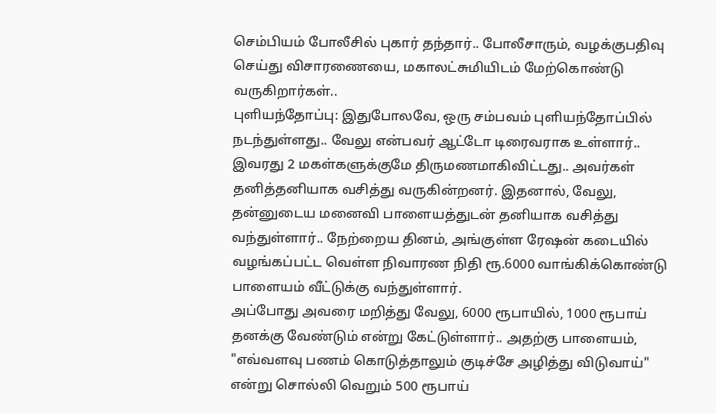செம்பியம் போலீசில் புகார் தந்தார்.. போலீசாரும், வழக்குபதிவு செய்து விசாரணையை, மகாலட்சுமியிடம் மேற்கொண்டு வருகிறார்கள்..
புளியந்தோப்பு: இதுபோலவே, ஒரு சம்பவம் புளியந்தோப்பில் நடந்துள்ளது.. வேலு என்பவர் ஆட்டோ டிரைவராக உள்ளார்.. இவரது 2 மகள்களுக்குமே திருமணமாகிவிட்டது.. அவர்கள் தனித்தனியாக வசித்து வருகின்றனர். இதனால், வேலு, தன்னுடைய மனைவி பாளையத்துடன் தனியாக வசித்து வந்துள்ளார்.. நேற்றைய தினம், அங்குள்ள ரேஷன் கடையில் வழங்கப்பட்ட வெள்ள நிவாரண நிதி ரூ.6000 வாங்கிக்கொண்டு பாளையம் வீட்டுக்கு வந்துள்ளார்.
அப்போது அவரை மறித்து வேலு, 6000 ரூபாயில், 1000 ரூபாய் தனக்கு வேண்டும் என்று கேட்டுள்ளார்.. அதற்கு பாளையம், "எவ்வளவு பணம் கொடுத்தாலும் குடிச்சே அழித்து விடுவாய்" என்று சொல்லி வெறும் 500 ரூபாய்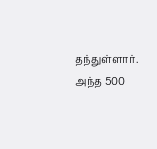தந்துள்ளார். அந்த 500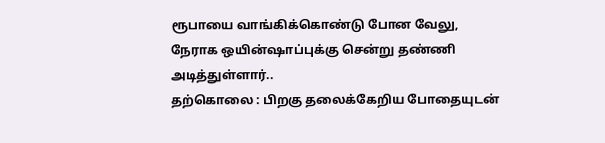ரூபாயை வாங்கிக்கொண்டு போன வேலு, நேராக ஒயின்ஷாப்புக்கு சென்று தண்ணி அடித்துள்ளார்..
தற்கொலை : பிறகு தலைக்கேறிய போதையுடன்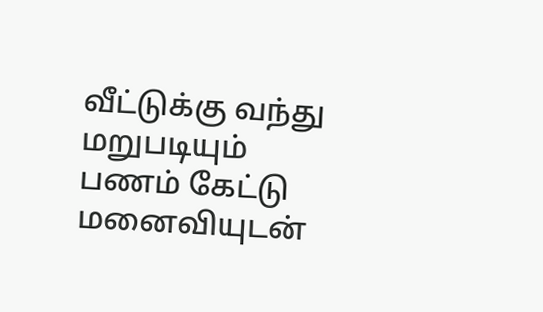வீட்டுக்கு வந்து மறுபடியும் பணம் கேட்டு மனைவியுடன்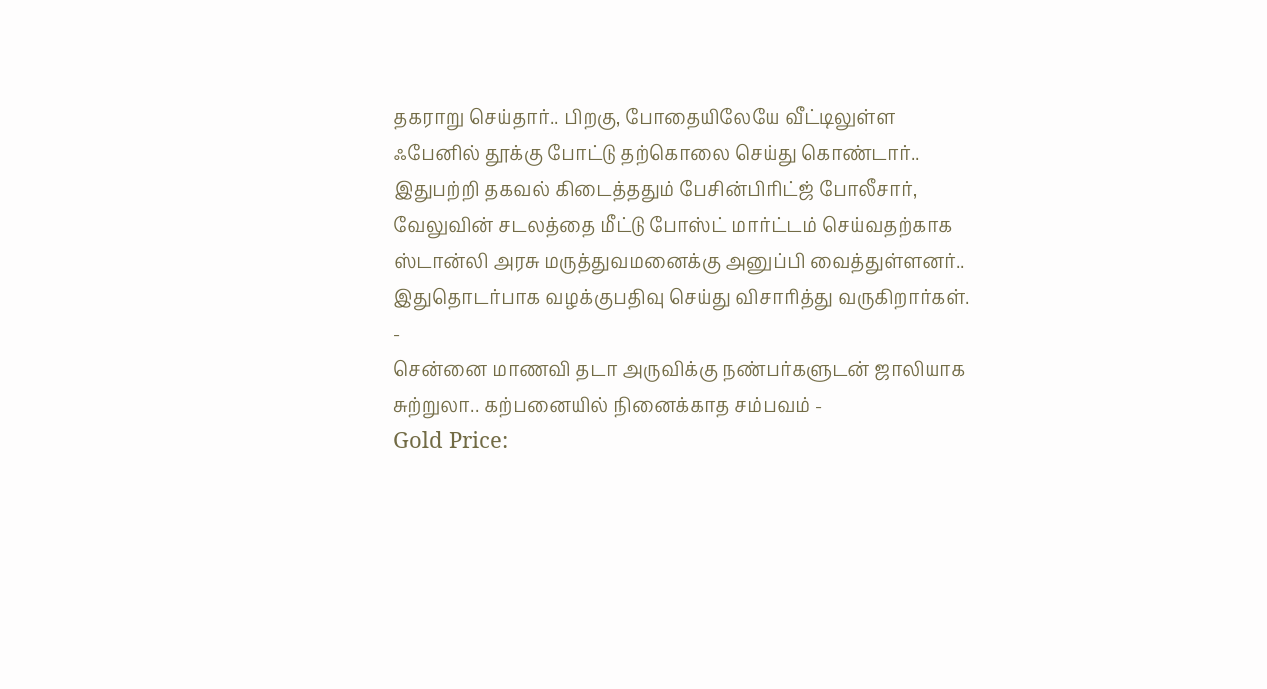தகராறு செய்தார்.. பிறகு, போதையிலேயே வீட்டிலுள்ள ஃபேனில் தூக்கு போட்டு தற்கொலை செய்து கொண்டார்.. இதுபற்றி தகவல் கிடைத்ததும் பேசின்பிரிட்ஜ் போலீசார், வேலுவின் சடலத்தை மீட்டு போஸ்ட் மார்ட்டம் செய்வதற்காக ஸ்டான்லி அரசு மருத்துவமனைக்கு அனுப்பி வைத்துள்ளனர்.. இதுதொடர்பாக வழக்குபதிவு செய்து விசாரித்து வருகிறார்கள்.
-
சென்னை மாணவி தடா அருவிக்கு நண்பர்களுடன் ஜாலியாக சுற்றுலா.. கற்பனையில் நினைக்காத சம்பவம் -
Gold Price: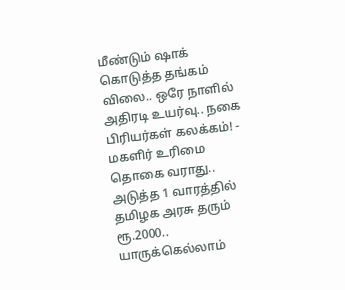மீண்டும் ஷாக் கொடுத்த தங்கம் விலை.. ஒரே நாளில் அதிரடி உயர்வு.. நகை பிரியர்கள் கலக்கம்! -
மகளிர் உரிமை தொகை வராது.. அடுத்த 1 வாரத்தில் தமிழக அரசு தரும் ரூ.2000.. யாருக்கெல்லாம்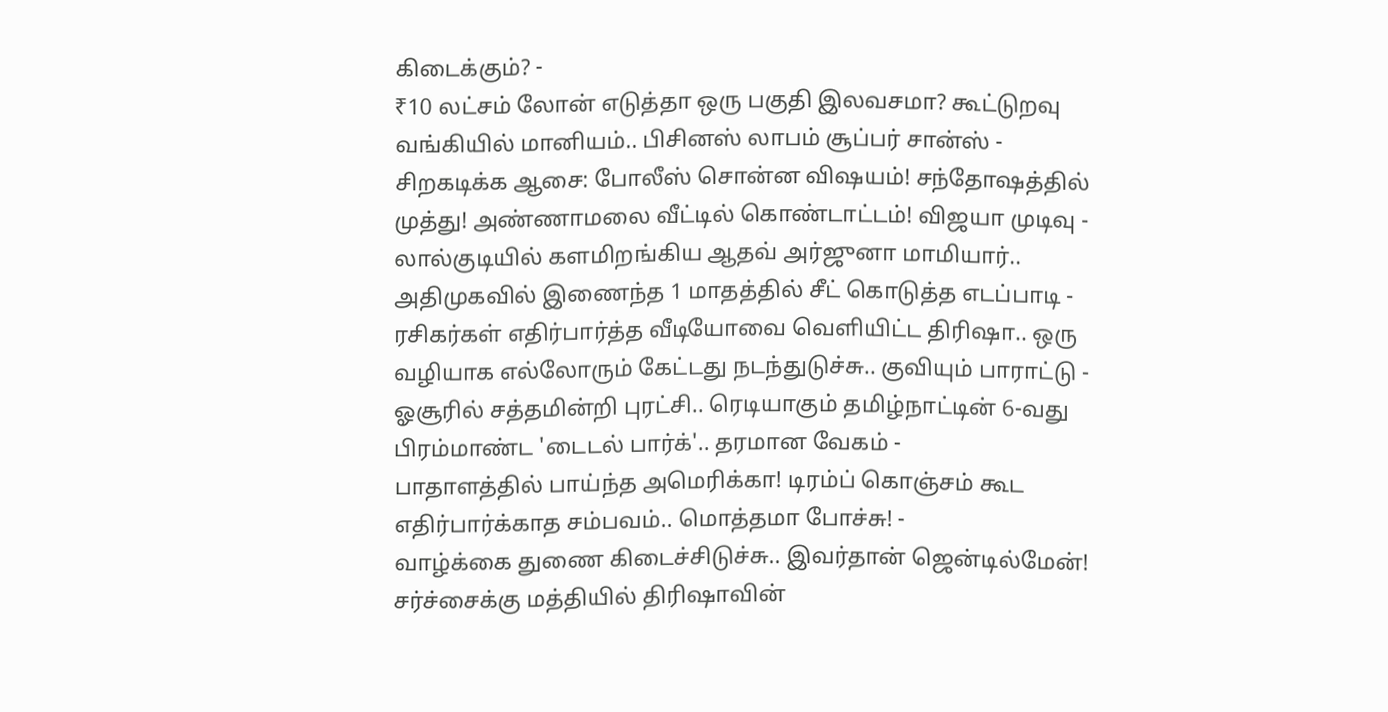கிடைக்கும்? -
₹10 லட்சம் லோன் எடுத்தா ஒரு பகுதி இலவசமா? கூட்டுறவு வங்கியில் மானியம்.. பிசினஸ் லாபம் சூப்பர் சான்ஸ் -
சிறகடிக்க ஆசை: போலீஸ் சொன்ன விஷயம்! சந்தோஷத்தில் முத்து! அண்ணாமலை வீட்டில் கொண்டாட்டம்! விஜயா முடிவு -
லால்குடியில் களமிறங்கிய ஆதவ் அர்ஜுனா மாமியார்.. அதிமுகவில் இணைந்த 1 மாதத்தில் சீட் கொடுத்த எடப்பாடி -
ரசிகர்கள் எதிர்பார்த்த வீடியோவை வெளியிட்ட திரிஷா.. ஒரு வழியாக எல்லோரும் கேட்டது நடந்துடுச்சு.. குவியும் பாராட்டு -
ஓசூரில் சத்தமின்றி புரட்சி.. ரெடியாகும் தமிழ்நாட்டின் 6-வது பிரம்மாண்ட 'டைடல் பார்க்'.. தரமான வேகம் -
பாதாளத்தில் பாய்ந்த அமெரிக்கா! டிரம்ப் கொஞ்சம் கூட எதிர்பார்க்காத சம்பவம்.. மொத்தமா போச்சு! -
வாழ்க்கை துணை கிடைச்சிடுச்சு.. இவர்தான் ஜென்டில்மேன்! சர்ச்சைக்கு மத்தியில் திரிஷாவின்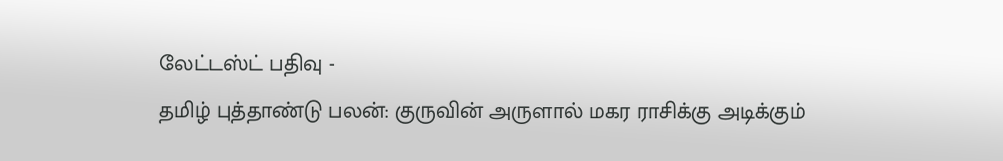லேட்டஸ்ட் பதிவு -
தமிழ் புத்தாண்டு பலன்: குருவின் அருளால் மகர ராசிக்கு அடிக்கும்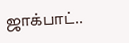ஜாக்பாட்..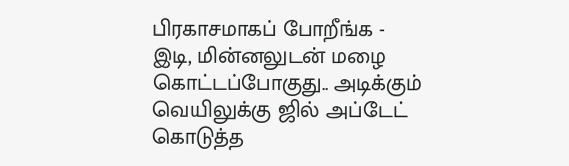பிரகாசமாகப் போறீங்க -
இடி, மின்னலுடன் மழை கொட்டப்போகுது.. அடிக்கும் வெயிலுக்கு ஜில் அப்டேட் கொடுத்த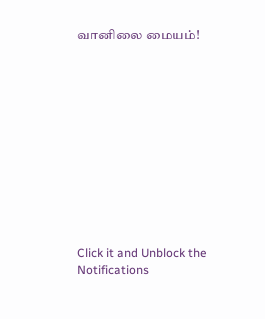வானிலை மையம்!












Click it and Unblock the Notifications